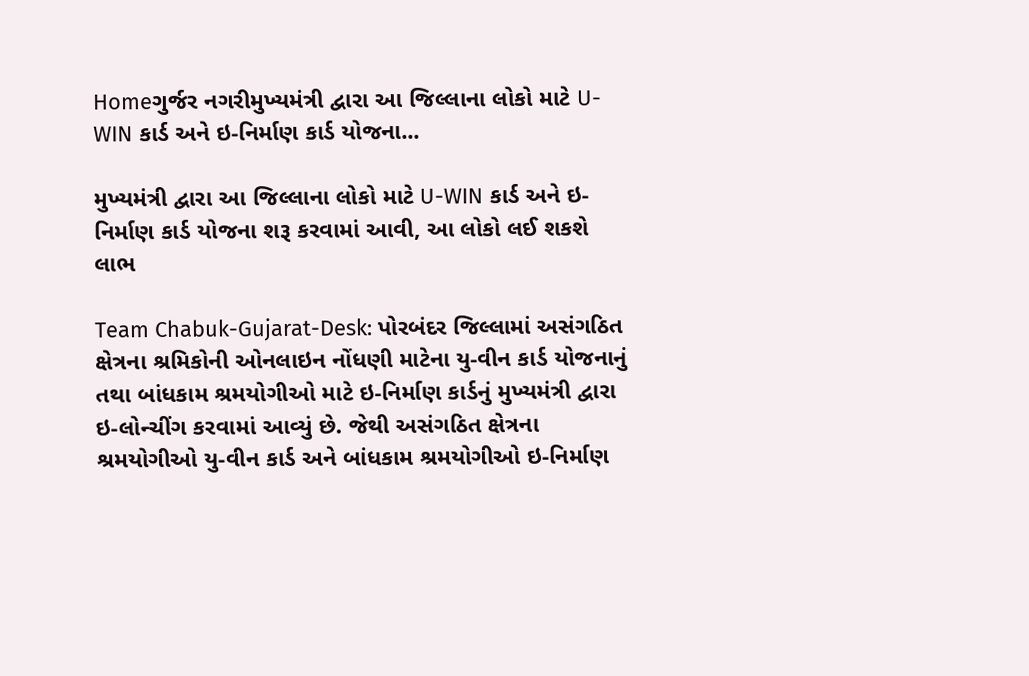Homeગુર્જર નગરીમુખ્યમંત્રી દ્વારા આ જિલ્લાના લોકો માટે U-WIN કાર્ડ અને ઇ-નિર્માણ કાર્ડ યોજના...

મુખ્યમંત્રી દ્વારા આ જિલ્લાના લોકો માટે U-WIN કાર્ડ અને ઇ-નિર્માણ કાર્ડ યોજના શરૂ કરવામાં આવી, આ લોકો લઈ શકશે લાભ

Team Chabuk-Gujarat-Desk: પોરબંદર જિલ્લામાં અસંગઠિત ક્ષેત્રના શ્રમિકોની ઓનલાઇન નોંધણી માટેના યુ-વીન કાર્ડ યોજનાનું તથા બાંધકામ શ્રમયોગીઓ માટે ઇ-નિર્માણ કાર્ડનું મુખ્યમંત્રી દ્વારા ઇ-લોન્ચીંગ કરવામાં આવ્યું છે. જેથી અસંગઠિત ક્ષેત્રના શ્રમયોગીઓ યુ-વીન કાર્ડ અને બાંધકામ શ્રમયોગીઓ ઇ-નિર્માણ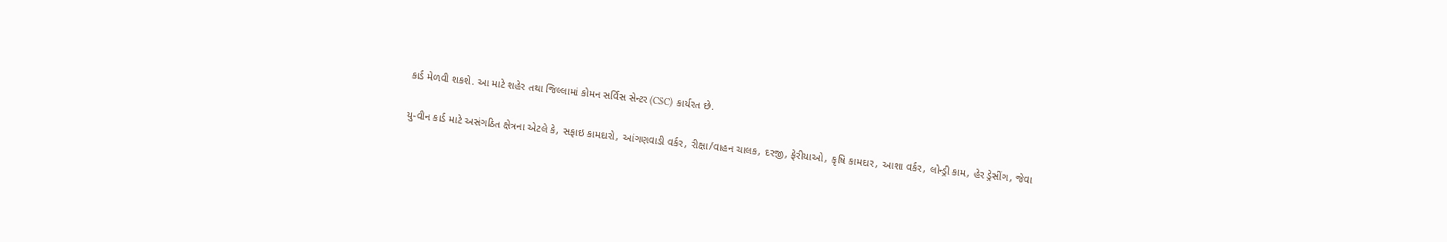કાર્ડ મેળવી શકશે. આ માટે શહેર તથા જિલ્લામાં કોમન સર્વિસ સેન્ટર (CSC) કાર્યરત છે.

યુ-વીન કાર્ડ માટે અસંગઠિત ક્ષેત્રના એટલે કે, સફાઇ કામદારો, આંગણવાડી વર્કર, રીક્ષા/વાહન ચાલક, દરજી, ફેરીયાઓ, કૃષિ કામદાર, આશા વર્કર, લોન્ડ્રી કામ, હેર ડ્રેસીંગ, જેવા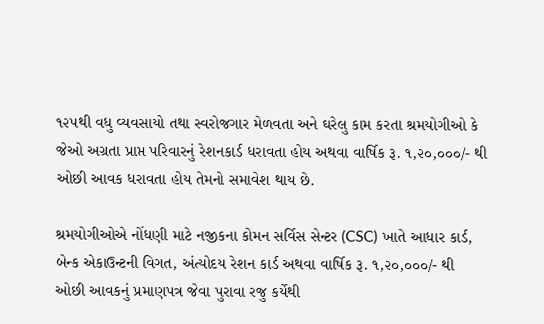૧૨૫થી વધુ વ્યવસાયો તથા સ્વરોજગાર મેળવતા અને ઘરેલુ કામ કરતા શ્રમયોગીઓ કે જેઓ અગ્રતા પ્રાપ્ત પરિવારનું રેશનકાર્ડ ધરાવતા હોય અથવા વાર્ષિક રૂ. ૧,૨૦,૦૦૦/- થી ઓછી આવક ધરાવતા હોય તેમનો સમાવેશ થાય છે.

શ્રમયોગીઓએ નોંધણી માટે નજીકના કોમન સર્વિસ સેન્ટર (CSC) ખાતે આધાર કાર્ડ, બેન્ક એકાઉન્ટની વિગત, અંત્યોદય રેશન કાર્ડ અથવા વાર્ષિક રૂ. ૧,૨૦,૦૦૦/- થી ઓછી આવકનું પ્રમાણપત્ર જેવા પુરાવા રજુ કર્યેથી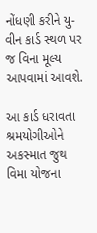નોંધણી કરીને યુ-વીન કાર્ડ સ્થળ પર જ વિના મૂલ્ય આપવામાં આવશે.

આ કાર્ડ ધરાવતા શ્રમયોગીઓને અકસ્માત જુથ વિમા યોજના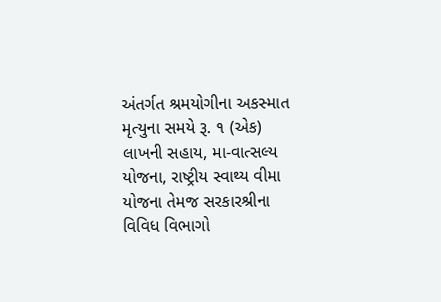અંતર્ગત શ્રમયોગીના અકસ્માત મૃત્યુના સમયે રૂ. ૧ (એક) લાખની સહાય, મા-વાત્સલ્ય યોજના, રાષ્ટ્રીય સ્વાથ્ય વીમા યોજના તેમજ સરકારશ્રીના વિવિધ વિભાગો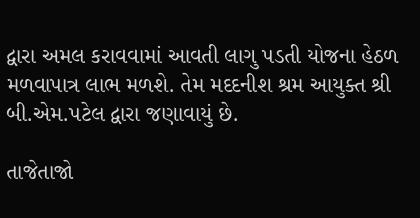દ્વારા અમલ કરાવવામાં આવતી લાગુ પડતી યોજના હેઠળ મળવાપાત્ર લાભ મળશે. તેમ મદદનીશ શ્રમ આયુક્ત શ્રી બી.એમ.પટેલ દ્વારા જણાવાયું છે.

તાજેતાજો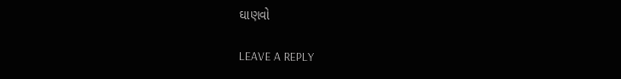ઘાણવો

LEAVE A REPLY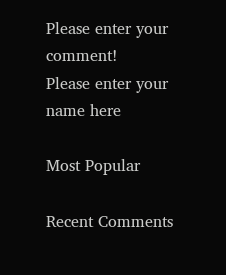Please enter your comment!
Please enter your name here

Most Popular

Recent Comments